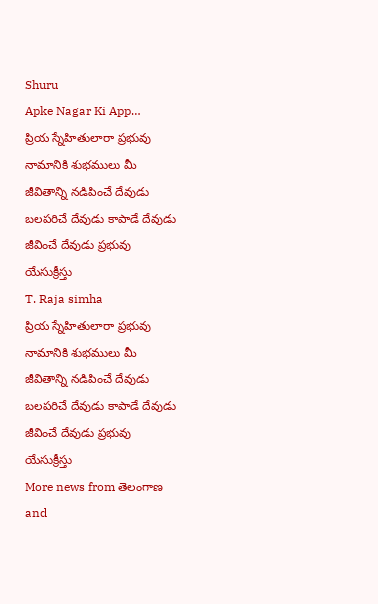Shuru
Apke Nagar Ki App…
ప్రియ స్నేహితులారా ప్రభువు నామానికి శుభములు మీ జీవితాన్ని నడిపించే దేవుడు బలపరిచే దేవుడు కాపాడే దేవుడు జీవించే దేవుడు ప్రభువు యేసుక్రీస్తు
T. Raja simha
ప్రియ స్నేహితులారా ప్రభువు నామానికి శుభములు మీ జీవితాన్ని నడిపించే దేవుడు బలపరిచే దేవుడు కాపాడే దేవుడు జీవించే దేవుడు ప్రభువు యేసుక్రీస్తు
More news from తెలంగాణ and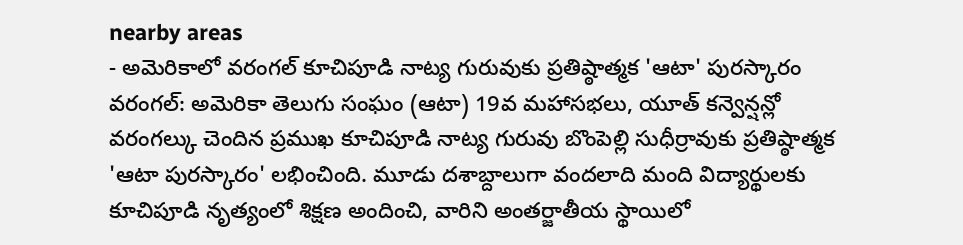nearby areas
- అమెరికాలో వరంగల్ కూచిపూడి నాట్య గురువుకు ప్రతిష్ఠాత్మక 'ఆటా' పురస్కారం వరంగల్: అమెరికా తెలుగు సంఘం (ఆటా) 19వ మహాసభలు, యూత్ కన్వెన్షన్లో వరంగల్కు చెందిన ప్రముఖ కూచిపూడి నాట్య గురువు బొంపెల్లి సుధీర్రావుకు ప్రతిష్ఠాత్మక 'ఆటా పురస్కారం' లభించింది. మూడు దశాబ్దాలుగా వందలాది మంది విద్యార్థులకు కూచిపూడి నృత్యంలో శిక్షణ అందించి, వారిని అంతర్జాతీయ స్థాయిలో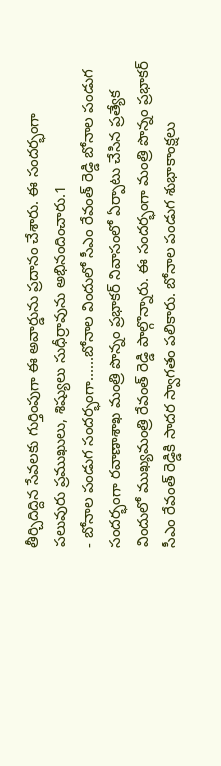తీర్చిదిద్దిన సేవలకు గుర్తింపుగా ఈ అవార్డును ప్రదానం చేశారు. ఈ సందర్భంగా పలువురు ప్రముఖులు, శిష్యులు సుధీర్రావును అభినందించారు.1
- బోనాల పండుగ సందర్భంగా......బోనాల విందులో సీఎం రేవంత్ రెడ్డి బోనాల పండుగ సందర్భంగా రవాణాశాఖ మంత్రి పొన్నం ప్రభాకర్ నివాసంలో ఏర్పాటు చేసిన ప్రత్యేక విందులో ముఖ్యమంత్రి రేవంత్ రెడ్డి పాల్గొన్నారు. ఈ సందర్భంగా మంత్రి పొన్నం ప్రభాకర్ సీఎం రేవంత్ రెడ్డికి సాదర స్వాగతం పలికారు. బోనాల పండుగ శుభాకాంక్షలు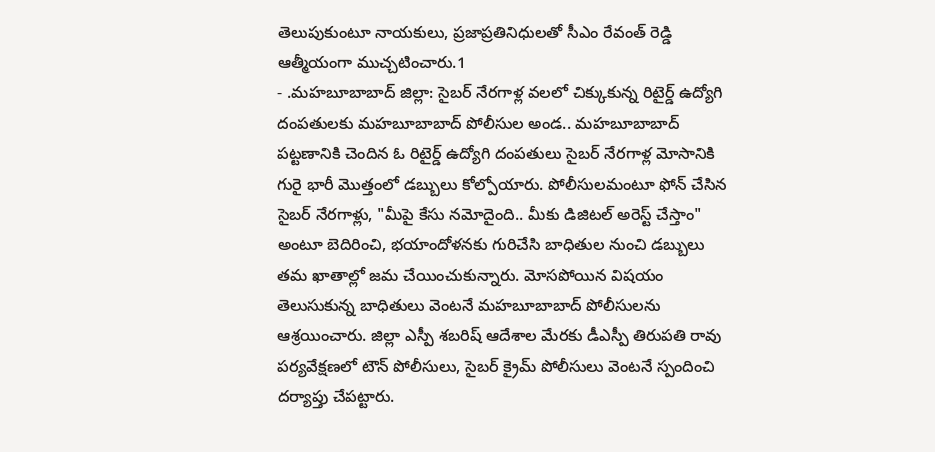తెలుపుకుంటూ నాయకులు, ప్రజాప్రతినిధులతో సీఎం రేవంత్ రెడ్డి ఆత్మీయంగా ముచ్చటించారు.1
- .మహబూబాబాద్ జిల్లా: సైబర్ నేరగాళ్ల వలలో చిక్కుకున్న రిటైర్డ్ ఉద్యోగి దంపతులకు మహబూబాబాద్ పోలీసుల అండ.. మహబూబాబాద్ పట్టణానికి చెందిన ఓ రిటైర్డ్ ఉద్యోగి దంపతులు సైబర్ నేరగాళ్ల మోసానికి గురై భారీ మొత్తంలో డబ్బులు కోల్పోయారు. పోలీసులమంటూ ఫోన్ చేసిన సైబర్ నేరగాళ్లు, "మీపై కేసు నమోదైంది.. మీకు డిజిటల్ అరెస్ట్ చేస్తాం" అంటూ బెదిరించి, భయాందోళనకు గురిచేసి బాధితుల నుంచి డబ్బులు తమ ఖాతాల్లో జమ చేయించుకున్నారు. మోసపోయిన విషయం తెలుసుకున్న బాధితులు వెంటనే మహబూబాబాద్ పోలీసులను ఆశ్రయించారు. జిల్లా ఎస్పీ శబరిష్ ఆదేశాల మేరకు డీఎస్పీ తిరుపతి రావు పర్యవేక్షణలో టౌన్ పోలీసులు, సైబర్ క్రైమ్ పోలీసులు వెంటనే స్పందించి దర్యాప్తు చేపట్టారు.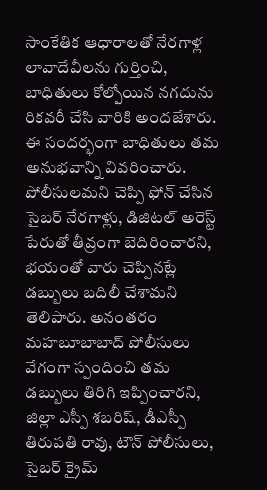సాంకేతిక ఆధారాలతో నేరగాళ్ల లావాదేవీలను గుర్తించి, బాధితులు కోల్పోయిన నగదును రికవరీ చేసి వారికి అందజేశారు. ఈ సందర్భంగా బాధితులు తమ అనుభవాన్ని వివరించారు. పోలీసులమని చెప్పి ఫోన్ చేసిన సైబర్ నేరగాళ్లు, డిజిటల్ అరెస్ట్ పేరుతో తీవ్రంగా బెదిరించారని, భయంతో వారు చెప్పినట్లే డబ్బులు బదిలీ చేశామని తెలిపారు. అనంతరం మహబూబాబాద్ పోలీసులు వేగంగా స్పందించి తమ డబ్బులు తిరిగి ఇప్పించారని, జిల్లా ఎస్పీ శబరిష్, డీఎస్పీ తిరుపతి రావు, టౌన్ పోలీసులు, సైబర్ క్రైమ్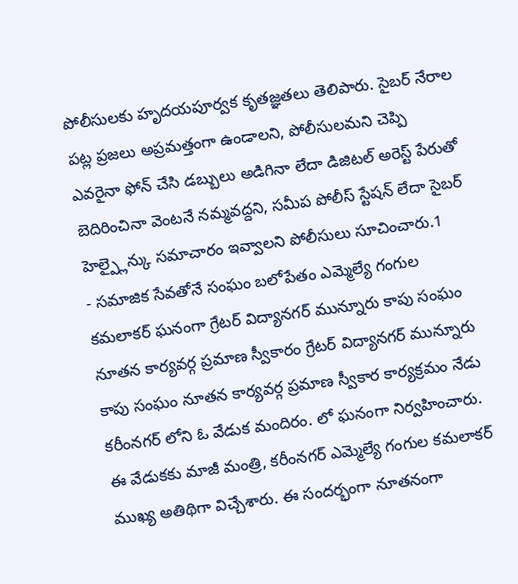పోలీసులకు హృదయపూర్వక కృతజ్ఞతలు తెలిపారు. సైబర్ నేరాల పట్ల ప్రజలు అప్రమత్తంగా ఉండాలని, పోలీసులమని చెప్పి ఎవరైనా ఫోన్ చేసి డబ్బులు అడిగినా లేదా డిజిటల్ అరెస్ట్ పేరుతో బెదిరించినా వెంటనే నమ్మవద్దని, సమీప పోలీస్ స్టేషన్ లేదా సైబర్ హెల్ప్లైన్కు సమాచారం ఇవ్వాలని పోలీసులు సూచించారు.1
- సమాజిక సేవతోనే సంఘం బలోపేతం ఎమ్మెల్యే గంగుల కమలాకర్ ఘనంగా గ్రేటర్ విద్యానగర్ మున్నూరు కాపు సంఘం నూతన కార్యవర్గ ప్రమాణ స్వీకారం గ్రేటర్ విద్యానగర్ మున్నూరు కాపు సంఘం నూతన కార్యవర్గ ప్రమాణ స్వీకార కార్యక్రమం నేడు కరీంనగర్ లోని ఓ వేడుక మందిరం. లో ఘనంగా నిర్వహించారు. ఈ వేడుకకు మాజీ మంత్రి, కరీంనగర్ ఎమ్మెల్యే గంగుల కమలాకర్ ముఖ్య అతిథిగా విచ్చేశారు. ఈ సందర్భంగా నూతనంగా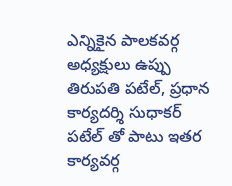ఎన్నికైన పాలకవర్గ అధ్యక్షులు ఉప్పు తిరుపతి పటేల్, ప్రధాన కార్యదర్శి సుధాకర్ పటేల్ తో పాటు ఇతర కార్యవర్గ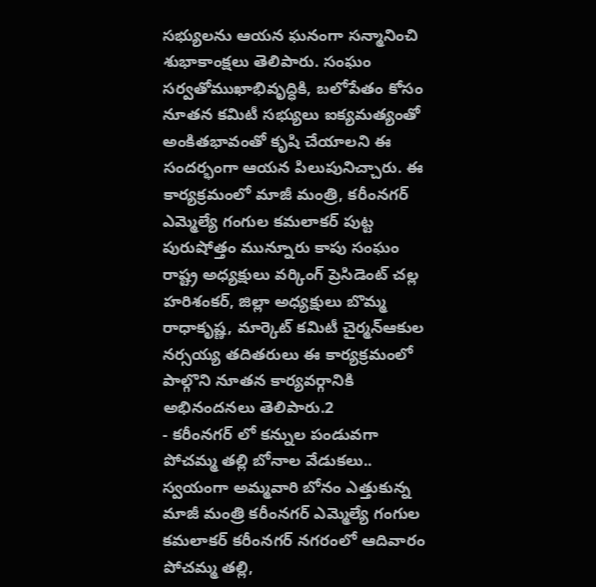సభ్యులను ఆయన ఘనంగా సన్మానించి శుభాకాంక్షలు తెలిపారు. సంఘం సర్వతోముఖాభివృద్ధికి, బలోపేతం కోసం నూతన కమిటీ సభ్యులు ఐక్యమత్యంతో అంకితభావంతో కృషి చేయాలని ఈ సందర్భంగా ఆయన పిలుపునిచ్చారు. ఈ కార్యక్రమంలో మాజీ మంత్రి, కరీంనగర్ ఎమ్మెల్యే గంగుల కమలాకర్ పుట్ట పురుషోత్తం మున్నూరు కాపు సంఘం రాష్ట్ర అధ్యక్షులు వర్కింగ్ ప్రెసిడెంట్ చల్ల హరిశంకర్, జిల్లా అధ్యక్షులు బొమ్మ రాధాకృష్ణ, మార్కెట్ కమిటీ చైర్మన్ఆకుల నర్సయ్య తదితరులు ఈ కార్యక్రమంలో పాల్గొని నూతన కార్యవర్గానికి అభినందనలు తెలిపారు.2
- కరీంనగర్ లో కన్నుల పండువగా పోచమ్మ తల్లి బోనాల వేడుకలు.. స్వయంగా అమ్మవారి బోనం ఎత్తుకున్న మాజీ మంత్రి కరీంనగర్ ఎమ్మెల్యే గంగుల కమలాకర్ కరీంనగర్ నగరంలో ఆదివారం పోచమ్మ తల్లి,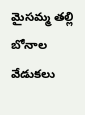మైసమ్మ తల్లి బోనాల వేడుకలు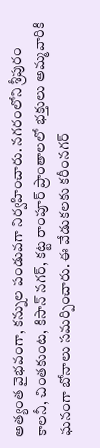అత్యంత వైభవంగా, కన్నుల పండువగా నిర్వహించారు. నగరంలోని శ్రీపురం కాలనీ, చింతకుంట, కిసాన్ నగర్, కట్ట రాంపూర్ ప్రాంతాలలో భక్తులు అమ్మవారికి ఘనంగా బోనాలు సమర్పించారు. ఈ వేడుకలకు కరీంనగర్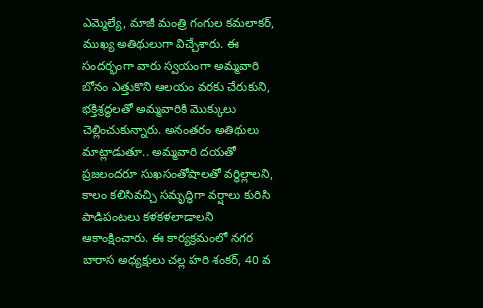ఎమ్మెల్యే, మాజీ మంత్రి గంగుల కమలాకర్, ముఖ్య అతిథులుగా విచ్చేశారు. ఈ సందర్భంగా వారు స్వయంగా అమ్మవారి బోనం ఎత్తుకొని ఆలయం వరకు చేరుకుని, భక్తిశ్రద్ధలతో అమ్మవారికి మొక్కులు చెల్లించుకున్నారు. అనంతరం అతిథులు మాట్లాడుతూ.. అమ్మవారి దయతో ప్రజలందరూ సుఖసంతోషాలతో వర్ధిల్లాలని, కాలం కలిసివచ్చి సమృద్ధిగా వర్షాలు కురిసి పాడిపంటలు కళకళలాడాలని ఆకాంక్షించారు. ఈ కార్యక్రమంలో నగర బారాస అధ్యక్షులు చల్ల హరి శంకర్, 40 వ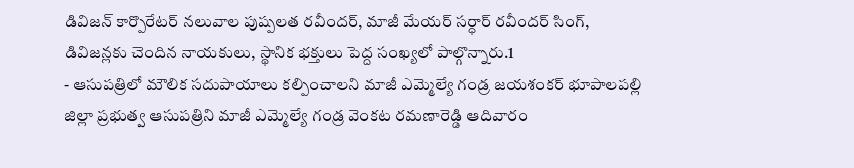డివిజన్ కార్పొరేటర్ నలువాల పుష్పలత రవీందర్, మాజీ మేయర్ సర్ధార్ రవీందర్ సింగ్, డివిజన్లకు చెందిన నాయకులు, స్థానిక భక్తులు పెద్ద సంఖ్యలో పాల్గొన్నారు.1
- ఆసుపత్రిలో మౌలిక సదుపాయాలు కల్పించాలని మాజీ ఎమ్మెల్యే గండ్ర జయశంకర్ భూపాలపల్లి జిల్లా ప్రభుత్వ ఆసుపత్రిని మాజీ ఎమ్మెల్యే గండ్ర వెంకట రమణారెడ్డి ఆదివారం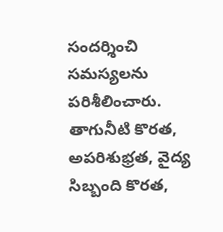సందర్శించి సమస్యలను పరిశీలించారు. తాగునీటి కొరత, అపరిశుభ్రత, వైద్య సిబ్బంది కొరత,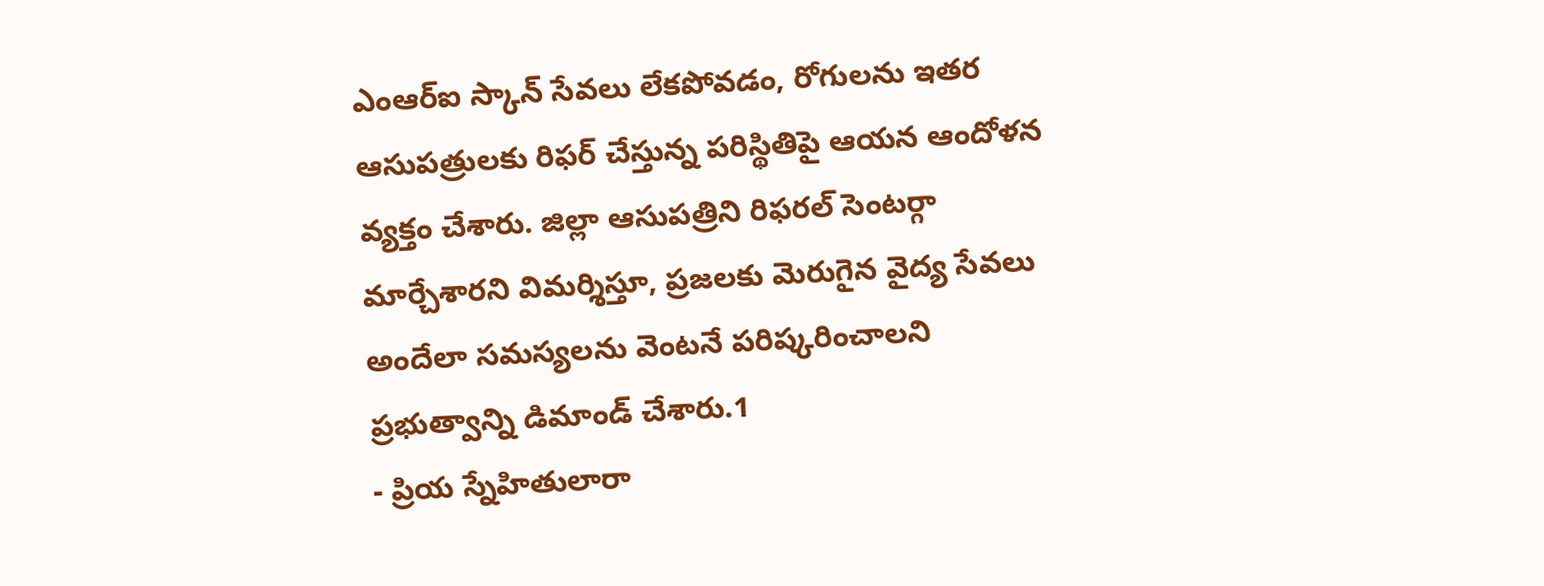ఎంఆర్ఐ స్కాన్ సేవలు లేకపోవడం, రోగులను ఇతర ఆసుపత్రులకు రిఫర్ చేస్తున్న పరిస్థితిపై ఆయన ఆందోళన వ్యక్తం చేశారు. జిల్లా ఆసుపత్రిని రిఫరల్ సెంటర్గా మార్చేశారని విమర్శిస్తూ, ప్రజలకు మెరుగైన వైద్య సేవలు అందేలా సమస్యలను వెంటనే పరిష్కరించాలని ప్రభుత్వాన్ని డిమాండ్ చేశారు.1
- ప్రియ స్నేహితులారా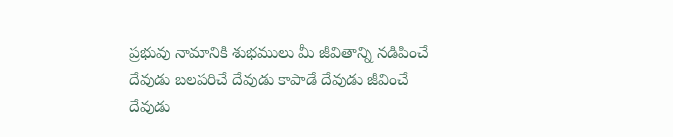ప్రభువు నామానికి శుభములు మీ జీవితాన్ని నడిపించే దేవుడు బలపరిచే దేవుడు కాపాడే దేవుడు జీవించే దేవుడు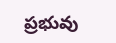ప్రభువు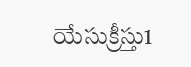యేసుక్రీస్తు1